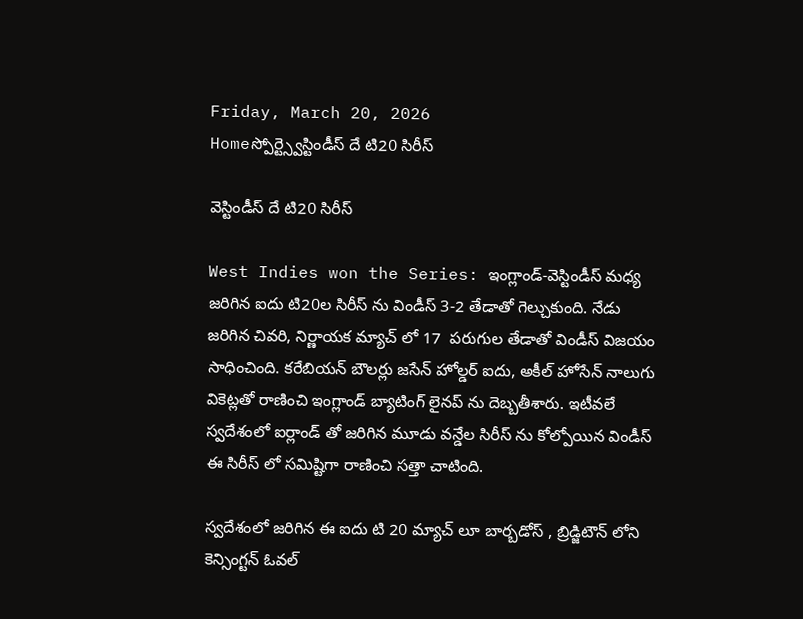Friday, March 20, 2026
Homeస్పోర్ట్స్వెస్టిండీస్ దే టి20 సిరీస్

వెస్టిండీస్ దే టి20 సిరీస్

West Indies won the Series: ఇంగ్లాండ్-వెస్టిండీస్ మధ్య జరిగిన ఐదు టి20ల సిరీస్ ను విండీస్ 3-2 తేడాతో గెల్చుకుంది. నేడు జరిగిన చివరి, నిర్ణాయక మ్యాచ్ లో 17  పరుగుల తేడాతో విండీస్ విజయం సాధించింది. కరేబియన్ బౌలర్లు జసేన్ హోల్డర్ ఐదు, అకీల్ హోసేన్ నాలుగు వికెట్లతో రాణించి ఇంగ్లాండ్ బ్యాటింగ్ లైనప్ ను దెబ్బతీశారు. ఇటీవలే స్వదేశంలో ఐర్లాండ్ తో జరిగిన మూడు వన్డేల సిరీస్ ను కోల్పోయిన విండీస్ ఈ సిరీస్ లో సమిష్టిగా రాణించి సత్తా చాటింది.

స్వదేశంలో జరిగిన ఈ ఐదు టి 20 మ్యాచ్ లూ బార్బడోస్ , బ్రిడ్జిటౌన్ లోని కెన్సింగ్టన్ ఓవల్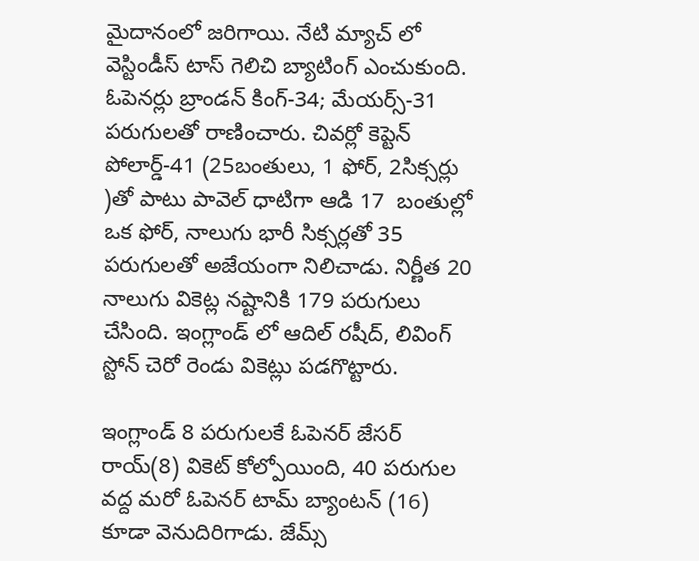మైదానంలో జరిగాయి. నేటి మ్యాచ్ లో వెస్టిండీస్ టాస్ గెలిచి బ్యాటింగ్ ఎంచుకుంది. ఓపెనర్లు బ్రాండన్ కింగ్-34; మేయర్స్-31 పరుగులతో రాణించారు. చివర్లో కెప్టెన్ పోలార్డ్-41 (25బంతులు, 1 ఫోర్, 2సిక్సర్లు )తో పాటు పావెల్ ధాటిగా ఆడి 17  బంతుల్లో ఒక ఫోర్, నాలుగు భారీ సిక్సర్లతో 35 పరుగులతో అజేయంగా నిలిచాడు. నిర్ణీత 20  నాలుగు వికెట్ల నష్టానికి 179 పరుగులు చేసింది. ఇంగ్లాండ్ లో ఆదిల్ రషీద్, లివింగ్ స్టోన్ చెరో రెండు వికెట్లు పడగొట్టారు.

ఇంగ్లాండ్ 8 పరుగులకే ఓపెనర్ జేసర్ రాయ్(8) వికెట్ కోల్పోయింది, 40 పరుగుల వద్ద మరో ఓపెనర్ టామ్ బ్యాంటన్ (16) కూడా వెనుదిరిగాడు. జేమ్స్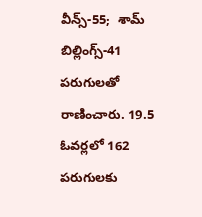వీన్స్-55;  శామ్ బిల్లింగ్స్-41 పరుగులతో రాణించారు. 19.5 ఓవర్లలో 162  పరుగులకు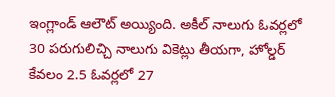ఇంగ్లాండ్ ఆలౌట్ అయ్యింది. అకీల్ నాలుగు ఓవర్లలో 30 పరుగులిచ్చి నాలుగు వికెట్లు తీయగా, హోల్డర్ కేవలం 2.5 ఓవర్లలో 27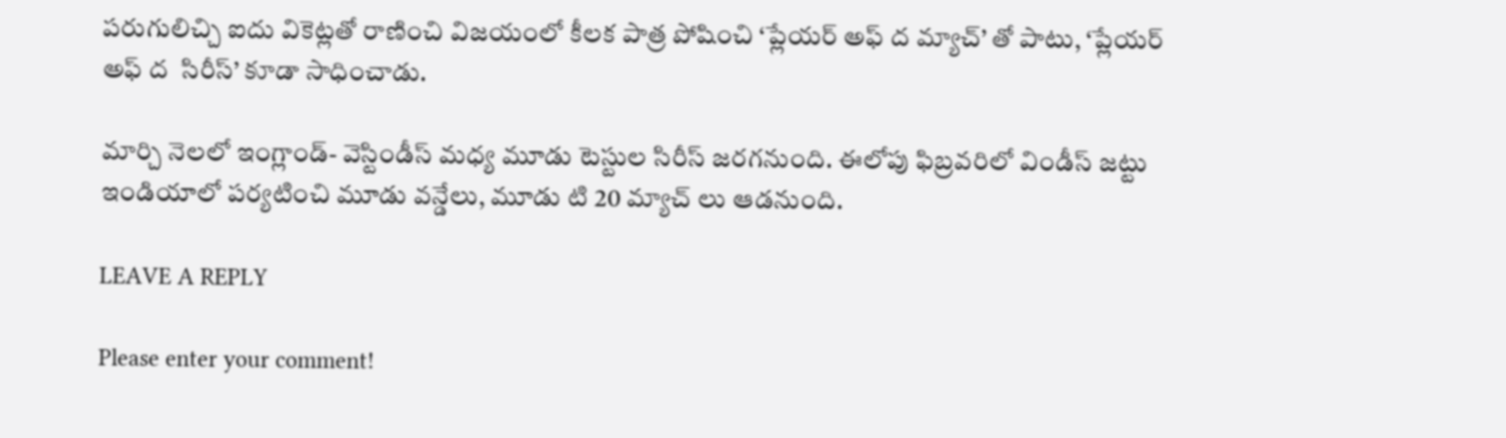పరుగులిచ్చి ఐదు వికెట్లతో రాణించి విజయంలో కీలక పాత్ర పోషించి ‘ప్లేయర్ అఫ్ ద మ్యాచ్’ తో పాటు, ‘ప్లేయర్ అఫ్ ద  సిరీస్’ కూడా సాధించాడు.

మార్చి నెలలో ఇంగ్లాండ్- వెస్టిండీస్ మధ్య మూడు టెస్టుల సిరీస్ జరగనుంది. ఈలోపు ఫిబ్రవరిలో విండీస్ జట్టు ఇండియాలో పర్యటించి మూడు వన్డేలు, మూడు టి 20 మ్యాచ్ లు ఆడనుంది.

LEAVE A REPLY

Please enter your comment!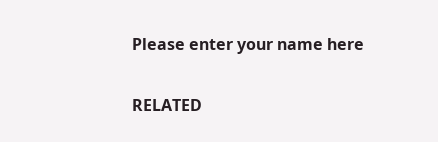Please enter your name here

RELATED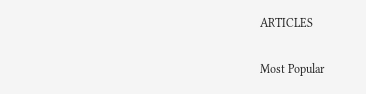ARTICLES

Most Popular